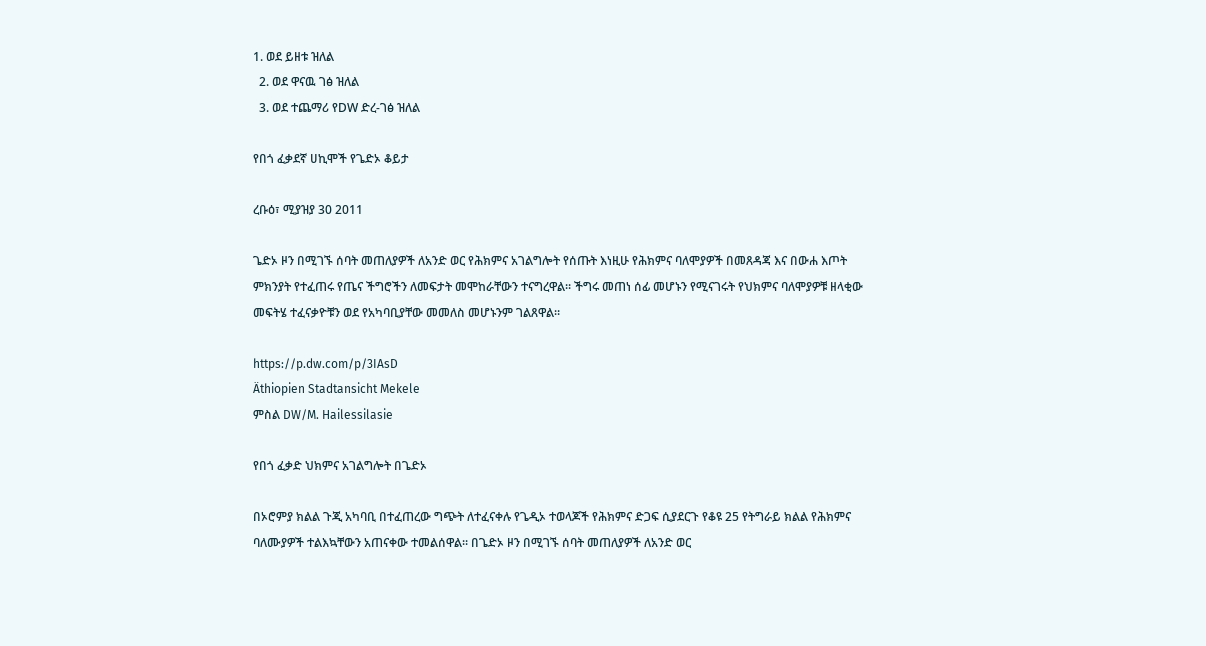1. ወደ ይዘቱ ዝለል
  2. ወደ ዋናዉ ገፅ ዝለል
  3. ወደ ተጨማሪ የDW ድረ-ገፅ ዝለል

የበጎ ፈቃደኛ ሀኪሞች የጌድኦ ቆይታ

ረቡዕ፣ ሚያዝያ 30 2011

ጌድኦ ዞን በሚገኙ ሰባት መጠለያዎች ለአንድ ወር የሕክምና አገልግሎት የሰጡት እነዚሁ የሕክምና ባለሞያዎች በመጸዳጃ እና በውሐ እጦት ምክንያት የተፈጠሩ የጤና ችግሮችን ለመፍታት መሞከራቸውን ተናግረዋል። ችግሩ መጠነ ሰፊ መሆኑን የሚናገሩት የህክምና ባለሞያዎቹ ዘላቂው መፍትሄ ተፈናቃዮቹን ወደ የአካባቢያቸው መመለስ መሆኑንም ገልጸዋል።

https://p.dw.com/p/3IAsD
Äthiopien Stadtansicht Mekele
ምስል DW/M. Hailessilasie

የበጎ ፈቃድ ህክምና አገልግሎት በጌድኦ

በኦሮምያ ክልል ጉጂ አካባቢ በተፈጠረው ግጭት ለተፈናቀሉ የጌዲኦ ተወላጆች የሕክምና ድጋፍ ሲያደርጉ የቆዩ 25 የትግራይ ክልል የሕክምና ባለሙያዎች ተልእኳቸውን አጠናቀው ተመልሰዋል። በጌድኦ ዞን በሚገኙ ሰባት መጠለያዎች ለአንድ ወር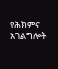የሕክምና አገልግሎት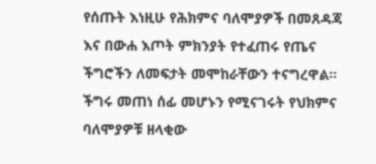የሰጡት እነዚሁ የሕክምና ባለሞያዎች በመጸዳጃ እና በውሐ እጦት ምክንያት የተፈጠሩ የጤና ችግሮችን ለመፍታት መሞከራቸውን ተናግረዋል። ችግሩ መጠነ ሰፊ መሆኑን የሚናገሩት የህክምና ባለሞያዎቹ ዘላቂው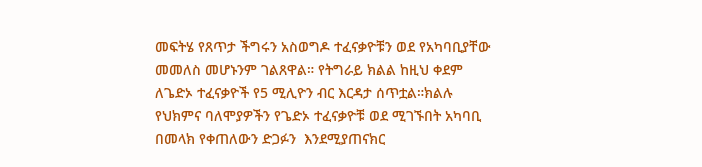መፍትሄ የጸጥታ ችግሩን አስወግዶ ተፈናቃዮቹን ወደ የአካባቢያቸው መመለስ መሆኑንም ገልጸዋል። የትግራይ ክልል ከዚህ ቀደም ለጌድኦ ተፈናቃዮች የ5 ሚሊዮን ብር እርዳታ ሰጥቷል።ክልሉ የህክምና ባለሞያዎችን የጌድኦ ተፈናቃዮቹ ወደ ሚገኙበት አካባቢ በመላክ የቀጠለውን ድጋፉን  እንደሚያጠናክር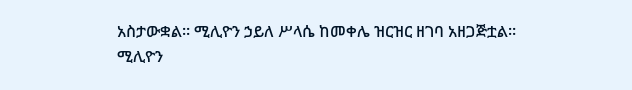አስታውቋል። ሚሊዮን ኃይለ ሥላሴ ከመቀሌ ዝርዝር ዘገባ አዘጋጅቷል።
ሚሊዮን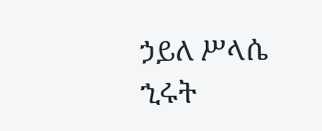ኃይለ ሥላሴ
ኂሩት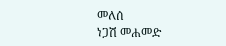መለሰ
ነጋሽ መሐመድ